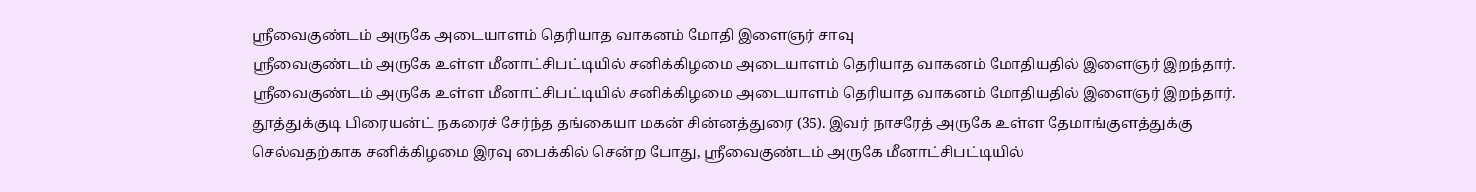ஸ்ரீவைகுண்டம் அருகே அடையாளம் தெரியாத வாகனம் மோதி இளைஞர் சாவு
ஸ்ரீவைகுண்டம் அருகே உள்ள மீனாட்சிபட்டியில் சனிக்கிழமை அடையாளம் தெரியாத வாகனம் மோதியதில் இளைஞர் இறந்தார்.
ஸ்ரீவைகுண்டம் அருகே உள்ள மீனாட்சிபட்டியில் சனிக்கிழமை அடையாளம் தெரியாத வாகனம் மோதியதில் இளைஞர் இறந்தார்.
தூத்துக்குடி பிரையன்ட் நகரைச் சேர்ந்த தங்கையா மகன் சின்னத்துரை (35). இவர் நாசரேத் அருகே உள்ள தேமாங்குளத்துக்கு செல்வதற்காக சனிக்கிழமை இரவு பைக்கில் சென்ற போது, ஸ்ரீவைகுண்டம் அருகே மீனாட்சிபட்டியில்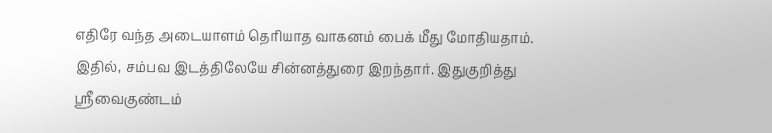எதிரே வந்த அடையாளம் தெரியாத வாகனம் பைக் மீது மோதியதாம்.
இதில், சம்பவ இடத்திலேயே சின்னத்துரை இறந்தார். இதுகுறித்து ஸ்ரீவைகுண்டம்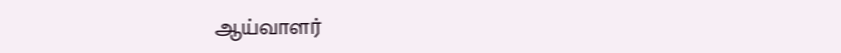ஆய்வாளர்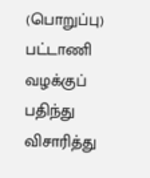(பொறுப்பு) பட்டாணி வழக்குப் பதிந்து விசாரித்து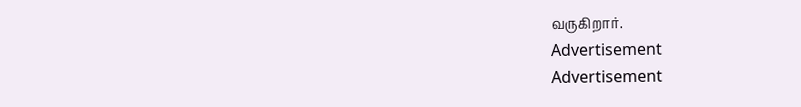வருகிறார்.
Advertisement
Advertisement